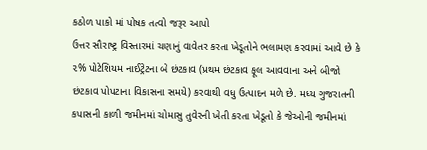કઠોળ પાકો માં પોષક તત્વો જરૂર આપો
ઉત્તર સૌરાષ્ટ્ર વિસ્તારમાં ચણાનું વાવેતર કરતા ખેડૂતોને ભલામણ કરવામાં આવે છે કે ૨% પોટેશિયમ નાઈટ્રેટના બે છંટકાવ (પ્રથમ છંટકાવ ફૂલ આવવાના અને બીજો છંટકાવ પોપટાના વિકાસના સમયે) કરવાથી વધુ ઉત્પાદન મળે છે. મધ્ય ગુજરાતની કપાસની કાળી જમીનમાં ચોમાસુ તુવેરની ખેતી કરતા ખેડૂતો કે જેઓની જમીનમાં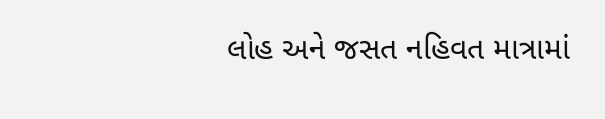લોહ અને જસત નહિવત માત્રામાં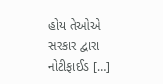હોય તેઓએ સરકાર દ્વારા નોટીફાઈડ […]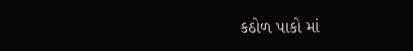કઠોળ પાકો માં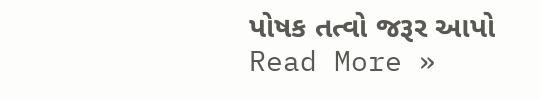પોષક તત્વો જરૂર આપો Read More »